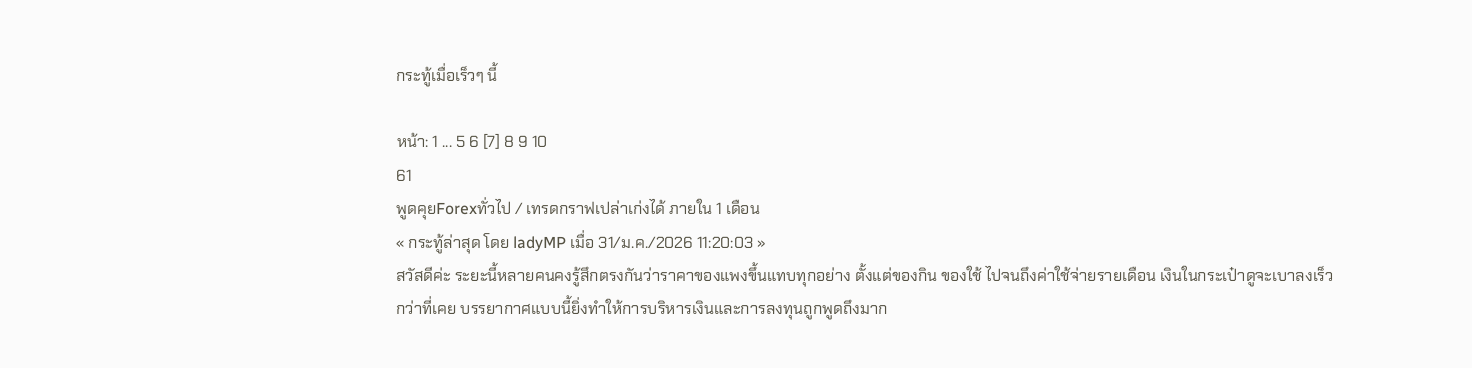กระทู้เมื่อเร็วๆ นี้

หน้า: 1 ... 5 6 [7] 8 9 10
61
พูดคุยForexทั่วไป / เทรดกราฟเปล่าเก่งได้ ภายใน 1 เดือน
« กระทู้ล่าสุด โดย ladyMP เมื่อ 31/ม.ค./2026 11:20:03 »
สวัสดีค่ะ ระยะนี้หลายคนคงรู้สึกตรงกันว่าราคาของแพงขึ้นแทบทุกอย่าง ตั้งแต่ของกิน ของใช้ ไปจนถึงค่าใช้จ่ายรายเดือน เงินในกระเป๋าดูจะเบาลงเร็วกว่าที่เคย บรรยากาศแบบนี้ยิ่งทำให้การบริหารเงินและการลงทุนถูกพูดถึงมาก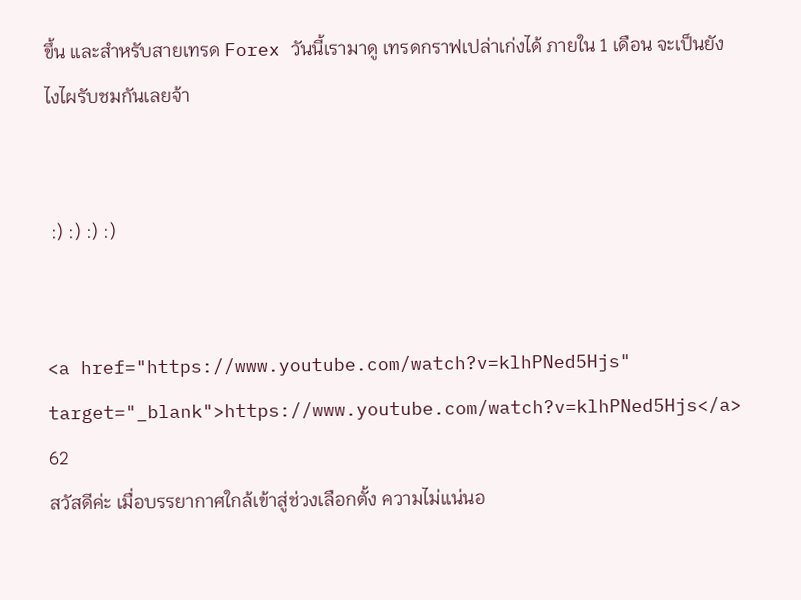ขึ้น และสำหรับสายเทรด Forex วันนี้เรามาดู เทรดกราฟเปล่าเก่งได้ ภายใน 1 เดือน จะเป็นยังไงไผรับชมกันเลยจ้า


 :) :) :) :)


<a href="https://www.youtube.com/watch?v=klhPNed5Hjs" target="_blank">https://www.youtube.com/watch?v=klhPNed5Hjs</a>
62
สวัสดีค่ะ เมื่อบรรยากาศใกล้เข้าสู่ช่วงเลือกตั้ง ความไม่แน่นอ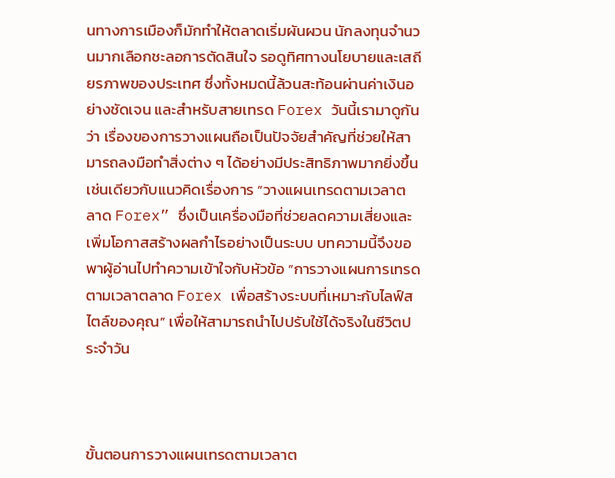นทางการเมืองก็มักทำให้ตลาดเริ่มผันผวน นักลงทุนจำนวนมากเลือกชะลอการตัดสินใจ รอดูทิศทางนโยบายและเสถียรภาพของประเทศ ซึ่งทั้งหมดนี้ล้วนสะท้อนผ่านค่าเงินอย่างชัดเจน และสำหรับสายเทรด Forex วันนี้เรามาดูกันว่า เรื่องของการวางแผนถือเป็นปัจจัยสำคัญที่ช่วยให้สามารถลงมือทำสิ่งต่าง ๆ ได้อย่างมีประสิทธิภาพมากยิ่งขึ้น เช่นเดียวกับแนวคิดเรื่องการ “วางแผนเทรดตามเวลาตลาด Forex” ซึ่งเป็นเครื่องมือที่ช่วยลดความเสี่ยงและเพิ่มโอกาสสร้างผลกำไรอย่างเป็นระบบ บทความนี้จึงขอพาผู้อ่านไปทำความเข้าใจกับหัวข้อ “การวางแผนการเทรดตามเวลาตลาด Forex เพื่อสร้างระบบที่เหมาะกับไลฟ์สไตล์ของคุณ” เพื่อให้สามารถนำไปปรับใช้ได้จริงในชีวิตประจำวัน



ขั้นตอนการวางแผนเทรดตามเวลาต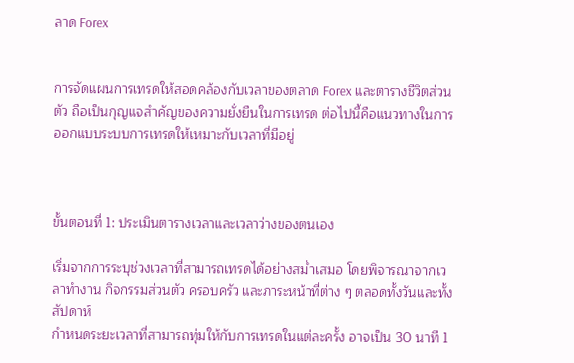ลาด Forex


การจัดแผนการเทรดให้สอดคล้องกับเวลาของตลาด Forex และตารางชีวิตส่วนตัว ถือเป็นกุญแจสำคัญของความยั่งยืนในการเทรด ต่อไปนี้คือแนวทางในการออกแบบระบบการเทรดให้เหมาะกับเวลาที่มีอยู่



ขั้นตอนที่ 1: ประเมินตารางเวลาและเวลาว่างของตนเอง

เริ่มจากการระบุช่วงเวลาที่สามารถเทรดได้อย่างสม่ำเสมอ โดยพิจารณาจากเวลาทำงาน กิจกรรมส่วนตัว ครอบครัว และภาระหน้าที่ต่าง ๆ ตลอดทั้งวันและทั้งสัปดาห์
กำหนดระยะเวลาที่สามารถทุ่มให้กับการเทรดในแต่ละครั้ง อาจเป็น 30 นาที 1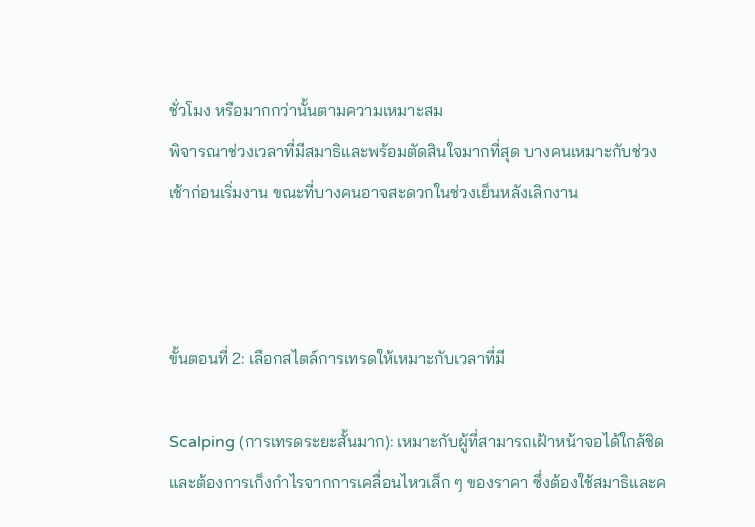ชั่วโมง หรือมากกว่านั้นตามความเหมาะสม
พิจารณาช่วงเวลาที่มีสมาธิและพร้อมตัดสินใจมากที่สุด บางคนเหมาะกับช่วงเช้าก่อนเริ่มงาน ขณะที่บางคนอาจสะดวกในช่วงเย็นหลังเลิกงาน



ขั้นตอนที่ 2: เลือกสไตล์การเทรดให้เหมาะกับเวลาที่มี

Scalping (การเทรดระยะสั้นมาก): เหมาะกับผู้ที่สามารถเฝ้าหน้าจอได้ใกล้ชิด และต้องการเก็งกำไรจากการเคลื่อนไหวเล็ก ๆ ของราคา ซึ่งต้องใช้สมาธิและค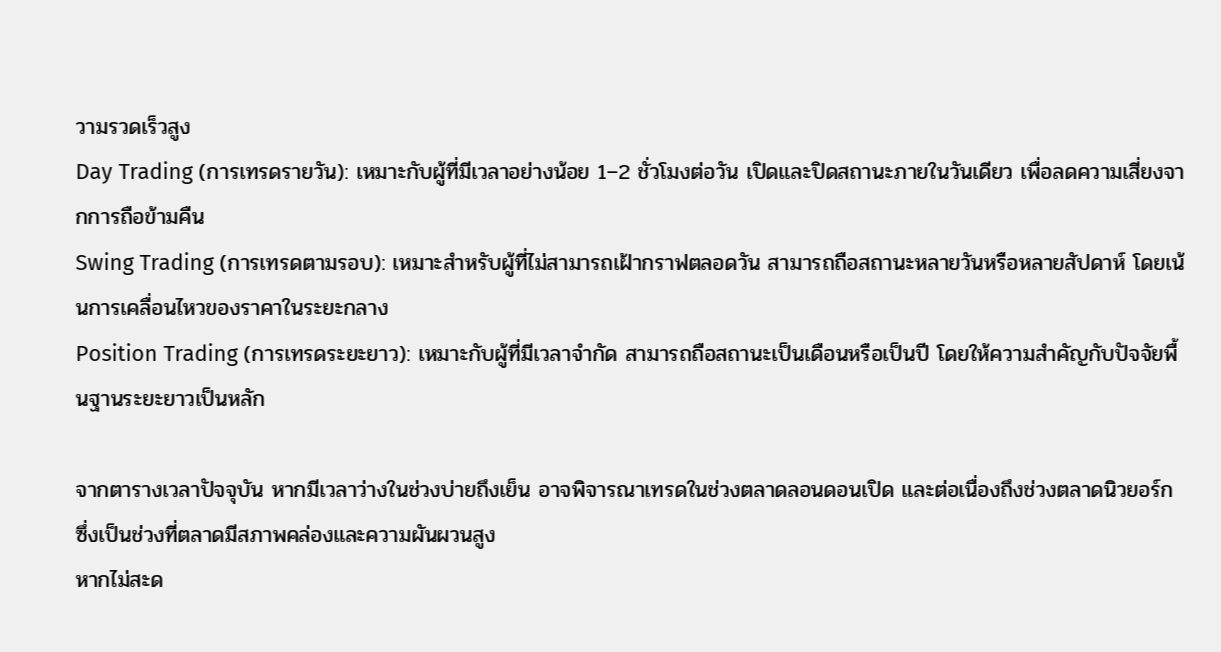วามรวดเร็วสูง
Day Trading (การเทรดรายวัน): เหมาะกับผู้ที่มีเวลาอย่างน้อย 1–2 ชั่วโมงต่อวัน เปิดและปิดสถานะภายในวันเดียว เพื่อลดความเสี่ยงจากการถือข้ามคืน
Swing Trading (การเทรดตามรอบ): เหมาะสำหรับผู้ที่ไม่สามารถเฝ้ากราฟตลอดวัน สามารถถือสถานะหลายวันหรือหลายสัปดาห์ โดยเน้นการเคลื่อนไหวของราคาในระยะกลาง
Position Trading (การเทรดระยะยาว): เหมาะกับผู้ที่มีเวลาจำกัด สามารถถือสถานะเป็นเดือนหรือเป็นปี โดยให้ความสำคัญกับปัจจัยพื้นฐานระยะยาวเป็นหลัก

จากตารางเวลาปัจจุบัน หากมีเวลาว่างในช่วงบ่ายถึงเย็น อาจพิจารณาเทรดในช่วงตลาดลอนดอนเปิด และต่อเนื่องถึงช่วงตลาดนิวยอร์ก ซึ่งเป็นช่วงที่ตลาดมีสภาพคล่องและความผันผวนสูง
หากไม่สะด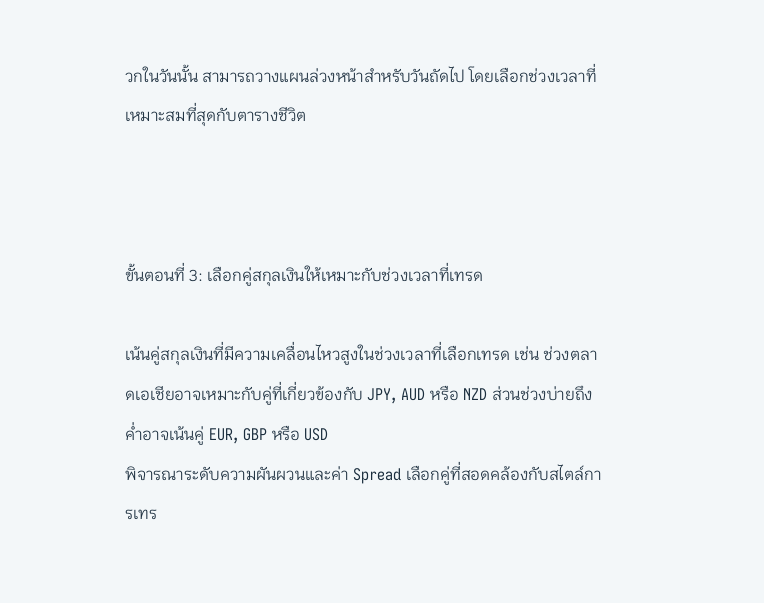วกในวันนั้น สามารถวางแผนล่วงหน้าสำหรับวันถัดไป โดยเลือกช่วงเวลาที่เหมาะสมที่สุดกับตารางชีวิต



ขั้นตอนที่ 3: เลือกคู่สกุลเงินให้เหมาะกับช่วงเวลาที่เทรด

เน้นคู่สกุลเงินที่มีความเคลื่อนไหวสูงในช่วงเวลาที่เลือกเทรด เช่น ช่วงตลาดเอเชียอาจเหมาะกับคู่ที่เกี่ยวข้องกับ JPY, AUD หรือ NZD ส่วนช่วงบ่ายถึงค่ำอาจเน้นคู่ EUR, GBP หรือ USD
พิจารณาระดับความผันผวนและค่า Spread เลือกคู่ที่สอดคล้องกับสไตล์การเทร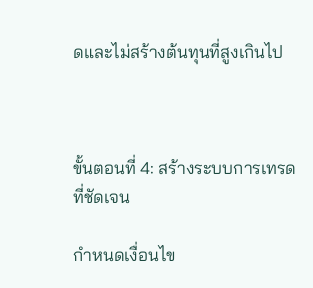ดและไม่สร้างต้นทุนที่สูงเกินไป



ขั้นตอนที่ 4: สร้างระบบการเทรดที่ชัดเจน

กำหนดเงื่อนไข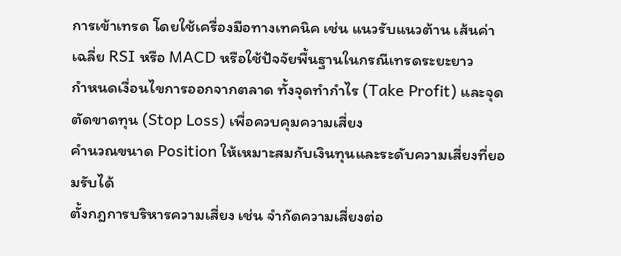การเข้าเทรด โดยใช้เครื่องมือทางเทคนิค เช่น แนวรับแนวต้าน เส้นค่าเฉลี่ย RSI หรือ MACD หรือใช้ปัจจัยพื้นฐานในกรณีเทรดระยะยาว
กำหนดเงื่อนไขการออกจากตลาด ทั้งจุดทำกำไร (Take Profit) และจุดตัดขาดทุน (Stop Loss) เพื่อควบคุมความเสี่ยง
คำนวณขนาด Position ให้เหมาะสมกับเงินทุนและระดับความเสี่ยงที่ยอมรับได้
ตั้งกฎการบริหารความเสี่ยง เช่น จำกัดความเสี่ยงต่อ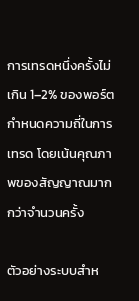การเทรดหนึ่งครั้งไม่เกิน 1–2% ของพอร์ต
กำหนดความถี่ในการเทรด โดยเน้นคุณภาพของสัญญาณมากกว่าจำนวนครั้ง

ตัวอย่างระบบสำห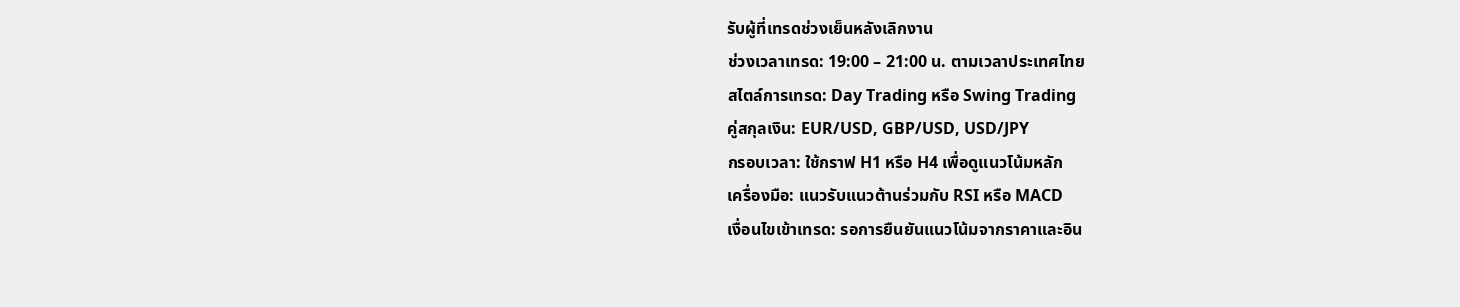รับผู้ที่เทรดช่วงเย็นหลังเลิกงาน
ช่วงเวลาเทรด: 19:00 – 21:00 น. ตามเวลาประเทศไทย
สไตล์การเทรด: Day Trading หรือ Swing Trading
คู่สกุลเงิน: EUR/USD, GBP/USD, USD/JPY
กรอบเวลา: ใช้กราฟ H1 หรือ H4 เพื่อดูแนวโน้มหลัก
เครื่องมือ: แนวรับแนวต้านร่วมกับ RSI หรือ MACD
เงื่อนไขเข้าเทรด: รอการยืนยันแนวโน้มจากราคาและอิน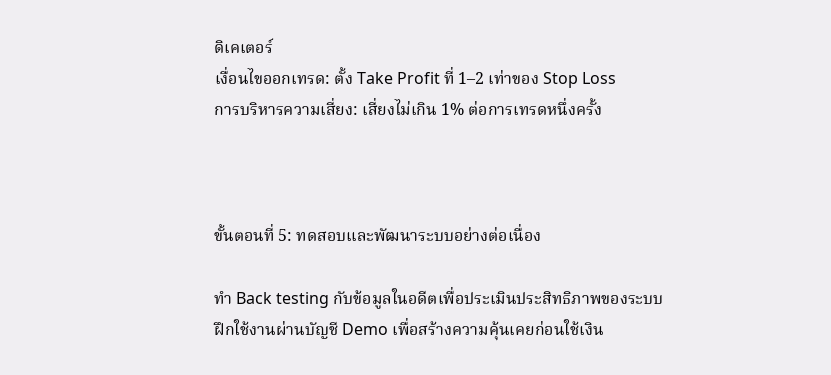ดิเคเตอร์
เงื่อนไขออกเทรด: ตั้ง Take Profit ที่ 1–2 เท่าของ Stop Loss
การบริหารความเสี่ยง: เสี่ยงไม่เกิน 1% ต่อการเทรดหนึ่งครั้ง



ขั้นตอนที่ 5: ทดสอบและพัฒนาระบบอย่างต่อเนื่อง

ทำ Back testing กับข้อมูลในอดีตเพื่อประเมินประสิทธิภาพของระบบ
ฝึกใช้งานผ่านบัญชี Demo เพื่อสร้างความคุ้นเคยก่อนใช้เงิน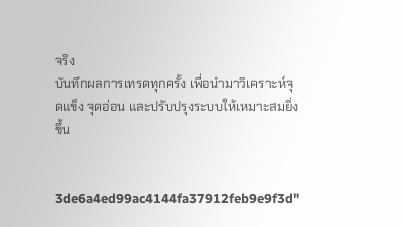จริง
บันทึกผลการเทรดทุกครั้ง เพื่อนำมาวิเคราะห์จุดแข็ง จุดอ่อน และปรับปรุงระบบให้เหมาะสมยิ่งขึ้น


3de6a4ed99ac4144fa37912feb9e9f3d"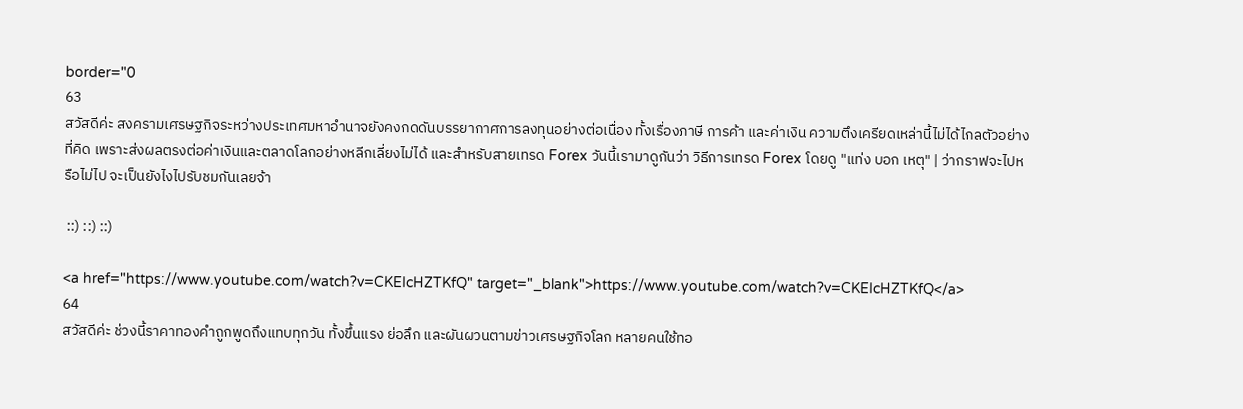border="0
63
สวัสดีค่ะ สงครามเศรษฐกิจระหว่างประเทศมหาอำนาจยังคงกดดันบรรยากาศการลงทุนอย่างต่อเนื่อง ทั้งเรื่องภาษี การค้า และค่าเงิน ความตึงเครียดเหล่านี้ไม่ได้ไกลตัวอย่างที่คิด เพราะส่งผลตรงต่อค่าเงินและตลาดโลกอย่างหลีกเลี่ยงไม่ได้ และสำหรับสายเทรด Forex วันนี้เรามาดูกันว่า วิธีการเทรด Forex โดยดู "แท่ง บอก เหตุ" | ว่ากราฟจะไปหรือไม่ไป จะเป็นยังไงไปรับชมกันเลยจ้า

 ::) ::) ::)

<a href="https://www.youtube.com/watch?v=CKEIcHZTKfQ" target="_blank">https://www.youtube.com/watch?v=CKEIcHZTKfQ</a>
64
สวัสดีค่ะ ช่วงนี้ราคาทองคำถูกพูดถึงแทบทุกวัน ทั้งขึ้นแรง ย่อลึก และผันผวนตามข่าวเศรษฐกิจโลก หลายคนใช้ทอ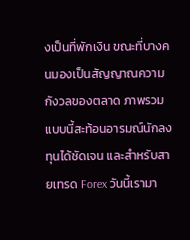งเป็นที่พักเงิน ขณะที่บางคนมองเป็นสัญญาณความกังวลของตลาด ภาพรวมแบบนี้สะท้อนอารมณ์นักลงทุนได้ชัดเจน และสำหรับสายเทรด Forex วันนี้เรามา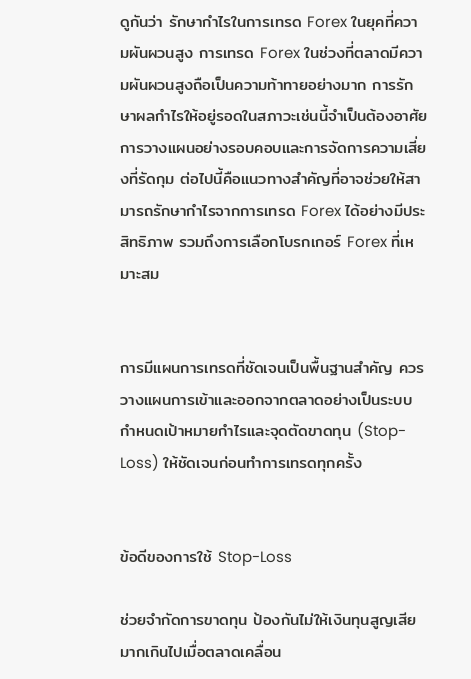ดูกันว่า รักษากำไรในการเทรด Forex ในยุคที่ความผันผวนสูง การเทรด Forex ในช่วงที่ตลาดมีความผันผวนสูงถือเป็นความท้าทายอย่างมาก การรักษาผลกำไรให้อยู่รอดในสภาวะเช่นนี้จำเป็นต้องอาศัยการวางแผนอย่างรอบคอบและการจัดการความเสี่ยงที่รัดกุม ต่อไปนี้คือแนวทางสำคัญที่อาจช่วยให้สามารถรักษากำไรจากการเทรด Forex ได้อย่างมีประสิทธิภาพ รวมถึงการเลือกโบรกเกอร์ Forex ที่เหมาะสม


การมีแผนการเทรดที่ชัดเจนเป็นพื้นฐานสำคัญ ควรวางแผนการเข้าและออกจากตลาดอย่างเป็นระบบ กำหนดเป้าหมายกำไรและจุดตัดขาดทุน (Stop-Loss) ให้ชัดเจนก่อนทำการเทรดทุกครั้ง


ข้อดีของการใช้ Stop-Loss

ช่วยจำกัดการขาดทุน ป้องกันไม่ให้เงินทุนสูญเสียมากเกินไปเมื่อตลาดเคลื่อน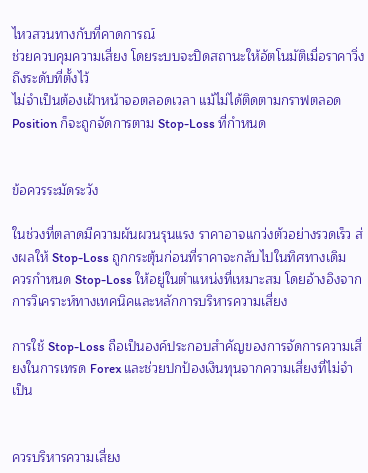ไหวสวนทางกับที่คาดการณ์
ช่วยควบคุมความเสี่ยง โดยระบบจะปิดสถานะให้อัตโนมัติเมื่อราคาวิ่งถึงระดับที่ตั้งไว้
ไม่จำเป็นต้องเฝ้าหน้าจอตลอดเวลา แม้ไม่ได้ติดตามกราฟตลอด Position ก็จะถูกจัดการตาม Stop-Loss ที่กำหนด


ข้อควรระมัดระวัง

ในช่วงที่ตลาดมีความผันผวนรุนแรง ราคาอาจแกว่งตัวอย่างรวดเร็ว ส่งผลให้ Stop-Loss ถูกกระตุ้นก่อนที่ราคาจะกลับไปในทิศทางเดิม
ควรกำหนด Stop-Loss ให้อยู่ในตำแหน่งที่เหมาะสม โดยอ้างอิงจากการวิเคราะห์ทางเทคนิคและหลักการบริหารความเสี่ยง

การใช้ Stop-Loss ถือเป็นองค์ประกอบสำคัญของการจัดการความเสี่ยงในการเทรด Forex และช่วยปกป้องเงินทุนจากความเสี่ยงที่ไม่จำเป็น


ควรบริหารความเสี่ยง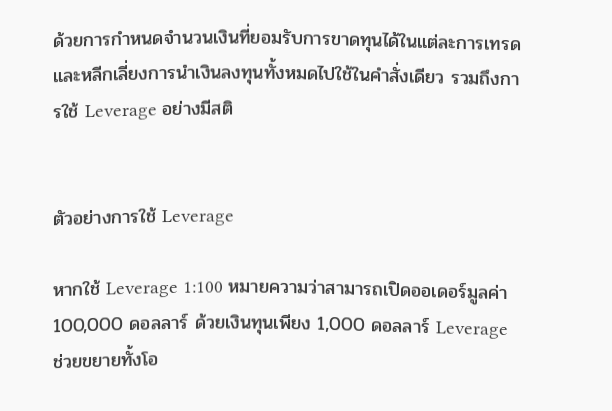ด้วยการกำหนดจำนวนเงินที่ยอมรับการขาดทุนได้ในแต่ละการเทรด และหลีกเลี่ยงการนำเงินลงทุนทั้งหมดไปใช้ในคำสั่งเดียว รวมถึงการใช้ Leverage อย่างมีสติ


ตัวอย่างการใช้ Leverage

หากใช้ Leverage 1:100 หมายความว่าสามารถเปิดออเดอร์มูลค่า 100,000 ดอลลาร์ ด้วยเงินทุนเพียง 1,000 ดอลลาร์ Leverage ช่วยขยายทั้งโอ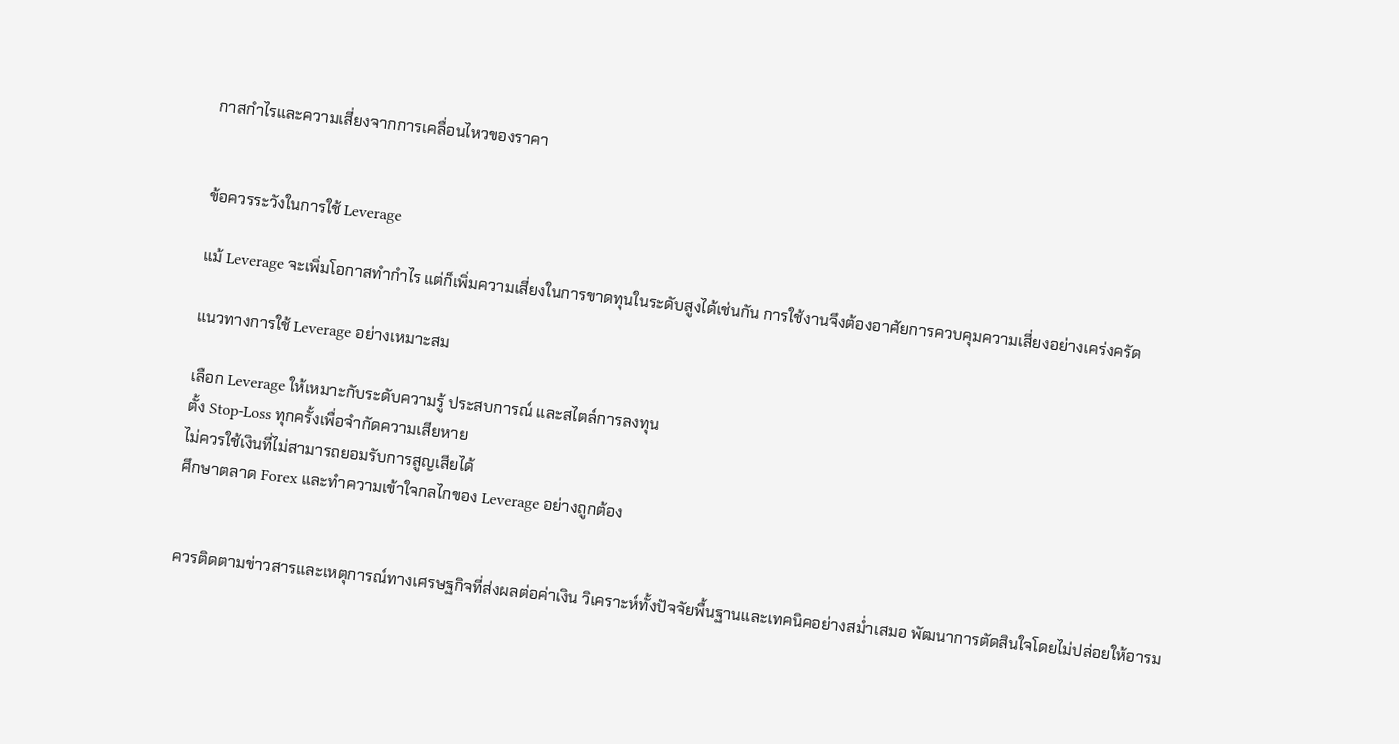กาสกำไรและความเสี่ยงจากการเคลื่อนไหวของราคา


ข้อควรระวังในการใช้ Leverage

แม้ Leverage จะเพิ่มโอกาสทำกำไร แต่ก็เพิ่มความเสี่ยงในการขาดทุนในระดับสูงได้เช่นกัน การใช้งานจึงต้องอาศัยการควบคุมความเสี่ยงอย่างเคร่งครัด

แนวทางการใช้ Leverage อย่างเหมาะสม

เลือก Leverage ให้เหมาะกับระดับความรู้ ประสบการณ์ และสไตล์การลงทุน
ตั้ง Stop-Loss ทุกครั้งเพื่อจำกัดความเสียหาย
ไม่ควรใช้เงินที่ไม่สามารถยอมรับการสูญเสียได้
ศึกษาตลาด Forex และทำความเข้าใจกลไกของ Leverage อย่างถูกต้อง


ควรติดตามข่าวสารและเหตุการณ์ทางเศรษฐกิจที่ส่งผลต่อค่าเงิน วิเคราะห์ทั้งปัจจัยพื้นฐานและเทคนิคอย่างสม่ำเสมอ พัฒนาการตัดสินใจโดยไม่ปล่อยให้อารม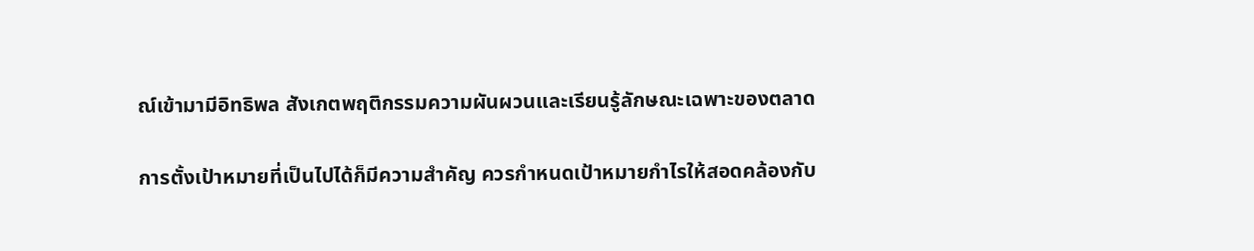ณ์เข้ามามีอิทธิพล สังเกตพฤติกรรมความผันผวนและเรียนรู้ลักษณะเฉพาะของตลาด

การตั้งเป้าหมายที่เป็นไปได้ก็มีความสำคัญ ควรกำหนดเป้าหมายกำไรให้สอดคล้องกับ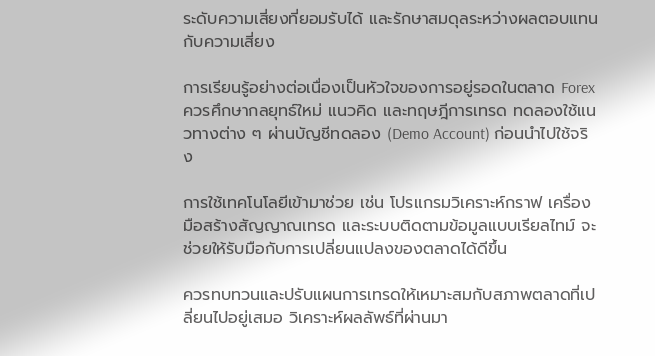ระดับความเสี่ยงที่ยอมรับได้ และรักษาสมดุลระหว่างผลตอบแทนกับความเสี่ยง

การเรียนรู้อย่างต่อเนื่องเป็นหัวใจของการอยู่รอดในตลาด Forex ควรศึกษากลยุทธ์ใหม่ แนวคิด และทฤษฎีการเทรด ทดลองใช้แนวทางต่าง ๆ ผ่านบัญชีทดลอง (Demo Account) ก่อนนำไปใช้จริง

การใช้เทคโนโลยีเข้ามาช่วย เช่น โปรแกรมวิเคราะห์กราฟ เครื่องมือสร้างสัญญาณเทรด และระบบติดตามข้อมูลแบบเรียลไทม์ จะช่วยให้รับมือกับการเปลี่ยนแปลงของตลาดได้ดีขึ้น

ควรทบทวนและปรับแผนการเทรดให้เหมาะสมกับสภาพตลาดที่เปลี่ยนไปอยู่เสมอ วิเคราะห์ผลลัพธ์ที่ผ่านมา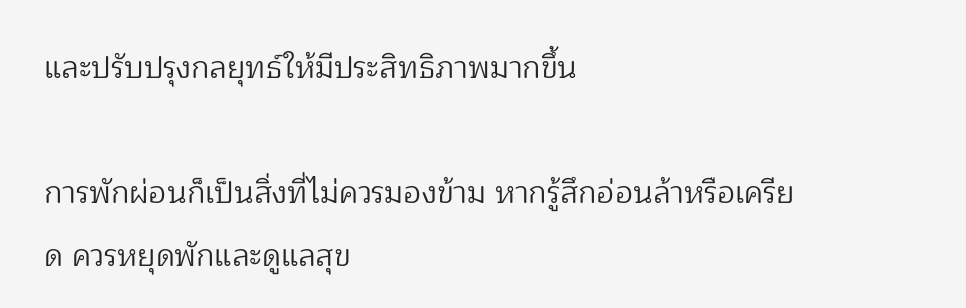และปรับปรุงกลยุทธ์ให้มีประสิทธิภาพมากขึ้น

การพักผ่อนก็เป็นสิ่งที่ไม่ควรมองข้าม หากรู้สึกอ่อนล้าหรือเครียด ควรหยุดพักและดูแลสุข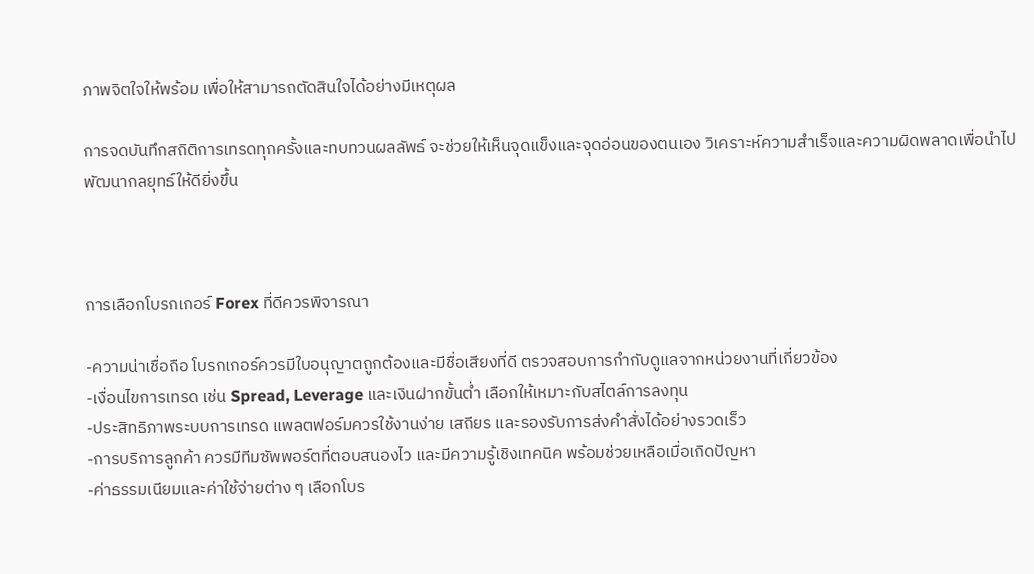ภาพจิตใจให้พร้อม เพื่อให้สามารถตัดสินใจได้อย่างมีเหตุผล

การจดบันทึกสถิติการเทรดทุกครั้งและทบทวนผลลัพธ์ จะช่วยให้เห็นจุดแข็งและจุดอ่อนของตนเอง วิเคราะห์ความสำเร็จและความผิดพลาดเพื่อนำไปพัฒนากลยุทธ์ให้ดียิ่งขึ้น



การเลือกโบรกเกอร์ Forex ที่ดีควรพิจารณา

-ความน่าเชื่อถือ โบรกเกอร์ควรมีใบอนุญาตถูกต้องและมีชื่อเสียงที่ดี ตรวจสอบการกำกับดูแลจากหน่วยงานที่เกี่ยวข้อง
-เงื่อนไขการเทรด เช่น Spread, Leverage และเงินฝากขั้นต่ำ เลือกให้เหมาะกับสไตล์การลงทุน
-ประสิทธิภาพระบบการเทรด แพลตฟอร์มควรใช้งานง่าย เสถียร และรองรับการส่งคำสั่งได้อย่างรวดเร็ว
-การบริการลูกค้า ควรมีทีมซัพพอร์ตที่ตอบสนองไว และมีความรู้เชิงเทคนิค พร้อมช่วยเหลือเมื่อเกิดปัญหา
-ค่าธรรมเนียมและค่าใช้จ่ายต่าง ๆ เลือกโบร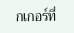กเกอร์ที่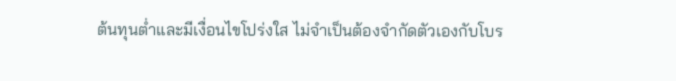ต้นทุนต่ำและมีเงื่อนไขโปร่งใส ไม่จำเป็นต้องจำกัดตัวเองกับโบร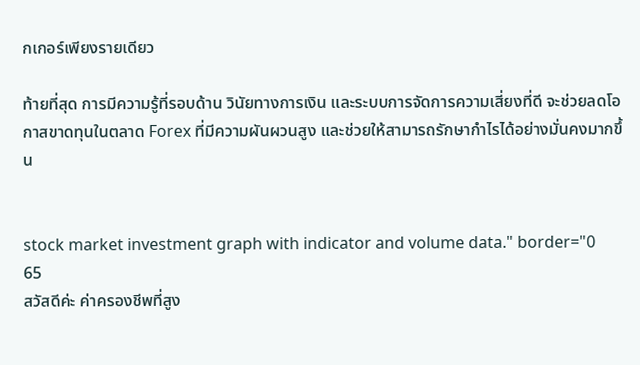กเกอร์เพียงรายเดียว

ท้ายที่สุด การมีความรู้ที่รอบด้าน วินัยทางการเงิน และระบบการจัดการความเสี่ยงที่ดี จะช่วยลดโอกาสขาดทุนในตลาด Forex ที่มีความผันผวนสูง และช่วยให้สามารถรักษากำไรได้อย่างมั่นคงมากขึ้น


stock market investment graph with indicator and volume data." border="0
65
สวัสดีค่ะ ค่าครองชีพที่สูง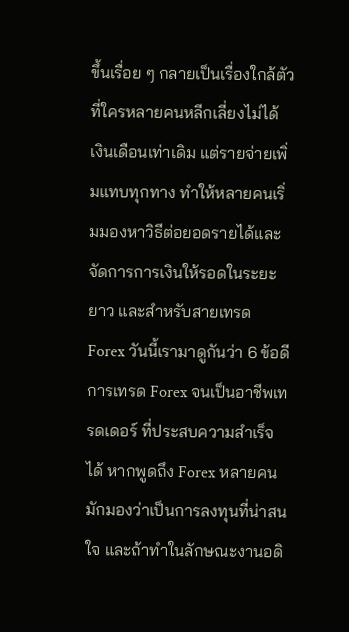ขึ้นเรื่อย ๆ กลายเป็นเรื่องใกล้ตัวที่ใครหลายคนหลีกเลี่ยงไม่ได้ เงินเดือนเท่าเดิม แต่รายจ่ายเพิ่มแทบทุกทาง ทำให้หลายคนเริ่มมองหาวิธีต่อยอดรายได้และจัดการการเงินให้รอดในระยะยาว และสำหรับสายเทรด Forex วันนี้เรามาดูกันว่า 6 ข้อดี การเทรด Forex จนเป็นอาชีพเทรดเดอร์ ที่ประสบความสำเร็จได้ หากพูดถึง Forex หลายคนมักมองว่าเป็นการลงทุนที่น่าสนใจ และถ้าทำในลักษณะงานอดิ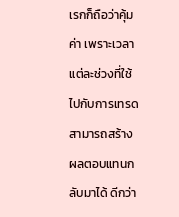เรกก็ถือว่าคุ้มค่า เพราะเวลาแต่ละช่วงที่ใช้ไปกับการเทรดสามารถสร้างผลตอบแทนกลับมาได้ ดีกว่า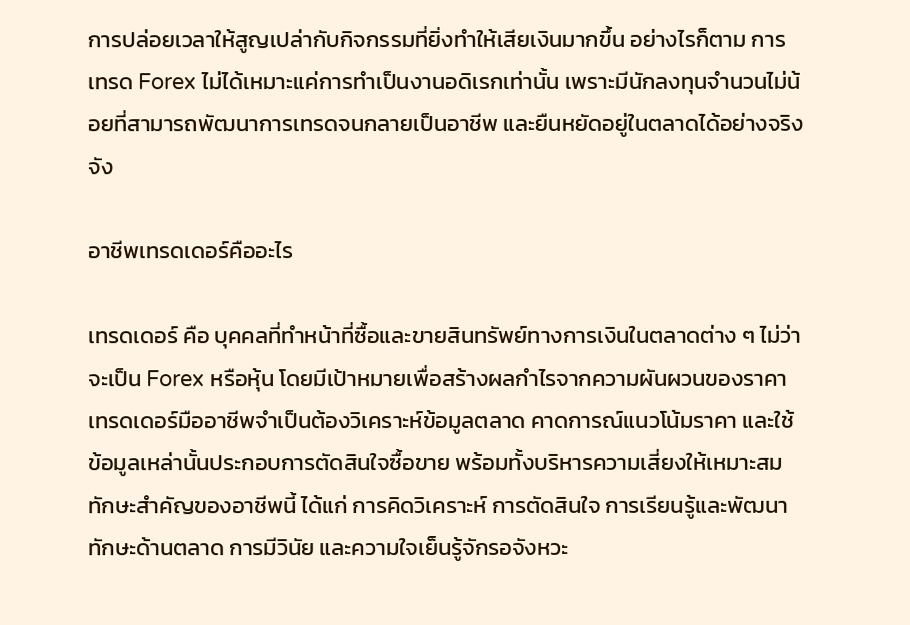การปล่อยเวลาให้สูญเปล่ากับกิจกรรมที่ยิ่งทำให้เสียเงินมากขึ้น อย่างไรก็ตาม การเทรด Forex ไม่ได้เหมาะแค่การทำเป็นงานอดิเรกเท่านั้น เพราะมีนักลงทุนจำนวนไม่น้อยที่สามารถพัฒนาการเทรดจนกลายเป็นอาชีพ และยืนหยัดอยู่ในตลาดได้อย่างจริงจัง

อาชีพเทรดเดอร์คืออะไร

เทรดเดอร์ คือ บุคคลที่ทำหน้าที่ซื้อและขายสินทรัพย์ทางการเงินในตลาดต่าง ๆ ไม่ว่าจะเป็น Forex หรือหุ้น โดยมีเป้าหมายเพื่อสร้างผลกำไรจากความผันผวนของราคา เทรดเดอร์มืออาชีพจำเป็นต้องวิเคราะห์ข้อมูลตลาด คาดการณ์แนวโน้มราคา และใช้ข้อมูลเหล่านั้นประกอบการตัดสินใจซื้อขาย พร้อมทั้งบริหารความเสี่ยงให้เหมาะสม ทักษะสำคัญของอาชีพนี้ ได้แก่ การคิดวิเคราะห์ การตัดสินใจ การเรียนรู้และพัฒนาทักษะด้านตลาด การมีวินัย และความใจเย็นรู้จักรอจังหวะ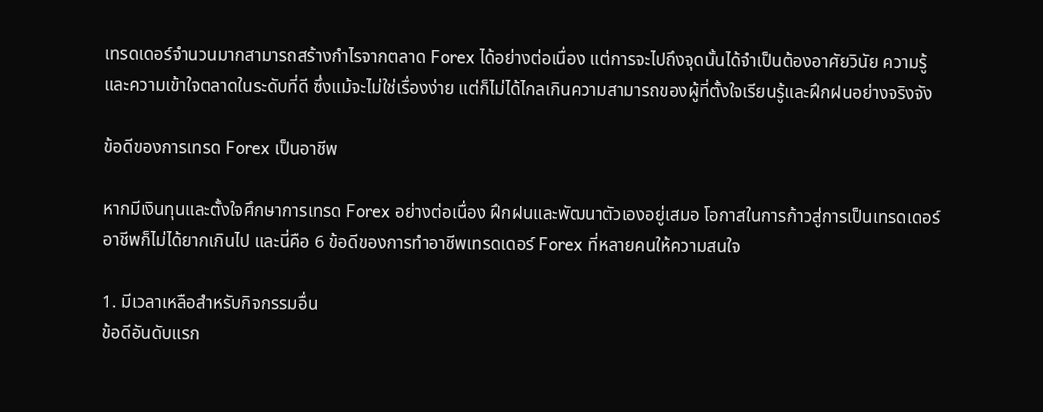เทรดเดอร์จำนวนมากสามารถสร้างกำไรจากตลาด Forex ได้อย่างต่อเนื่อง แต่การจะไปถึงจุดนั้นได้จำเป็นต้องอาศัยวินัย ความรู้ และความเข้าใจตลาดในระดับที่ดี ซึ่งแม้จะไม่ใช่เรื่องง่าย แต่ก็ไม่ได้ไกลเกินความสามารถของผู้ที่ตั้งใจเรียนรู้และฝึกฝนอย่างจริงจัง

ข้อดีของการเทรด Forex เป็นอาชีพ

หากมีเงินทุนและตั้งใจศึกษาการเทรด Forex อย่างต่อเนื่อง ฝึกฝนและพัฒนาตัวเองอยู่เสมอ โอกาสในการก้าวสู่การเป็นเทรดเดอร์อาชีพก็ไม่ได้ยากเกินไป และนี่คือ 6 ข้อดีของการทำอาชีพเทรดเดอร์ Forex ที่หลายคนให้ความสนใจ

1. มีเวลาเหลือสำหรับกิจกรรมอื่น
ข้อดีอันดับแรก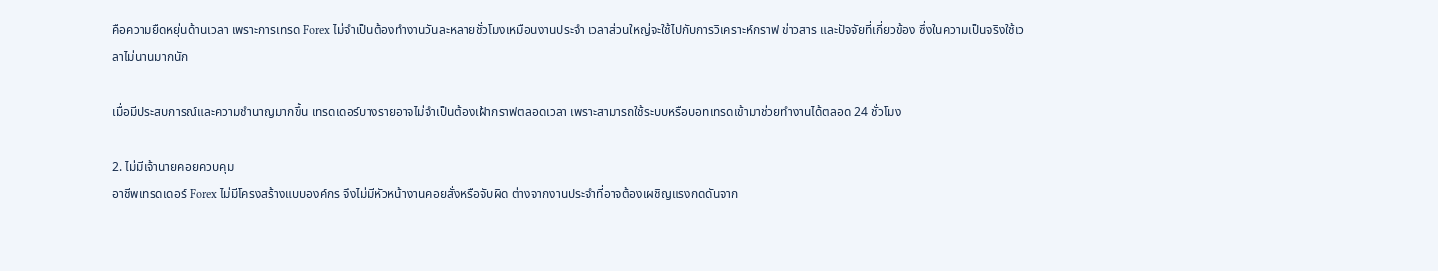คือความยืดหยุ่นด้านเวลา เพราะการเทรด Forex ไม่จำเป็นต้องทำงานวันละหลายชั่วโมงเหมือนงานประจำ เวลาส่วนใหญ่จะใช้ไปกับการวิเคราะห์กราฟ ข่าวสาร และปัจจัยที่เกี่ยวข้อง ซึ่งในความเป็นจริงใช้เวลาไม่นานมากนัก

เมื่อมีประสบการณ์และความชำนาญมากขึ้น เทรดเดอร์บางรายอาจไม่จำเป็นต้องเฝ้ากราฟตลอดเวลา เพราะสามารถใช้ระบบหรือบอทเทรดเข้ามาช่วยทำงานได้ตลอด 24 ชั่วโมง

2. ไม่มีเจ้านายคอยควบคุม
อาชีพเทรดเดอร์ Forex ไม่มีโครงสร้างแบบองค์กร จึงไม่มีหัวหน้างานคอยสั่งหรือจับผิด ต่างจากงานประจำที่อาจต้องเผชิญแรงกดดันจาก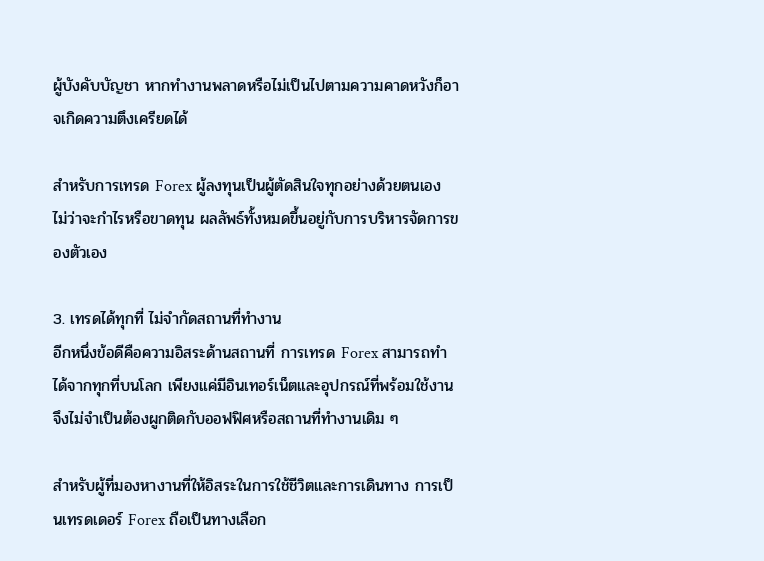ผู้บังคับบัญชา หากทำงานพลาดหรือไม่เป็นไปตามความคาดหวังก็อาจเกิดความตึงเครียดได้

สำหรับการเทรด Forex ผู้ลงทุนเป็นผู้ตัดสินใจทุกอย่างด้วยตนเอง ไม่ว่าจะกำไรหรือขาดทุน ผลลัพธ์ทั้งหมดขึ้นอยู่กับการบริหารจัดการของตัวเอง

3. เทรดได้ทุกที่ ไม่จำกัดสถานที่ทำงาน
อีกหนึ่งข้อดีคือความอิสระด้านสถานที่ การเทรด Forex สามารถทำได้จากทุกที่บนโลก เพียงแค่มีอินเทอร์เน็ตและอุปกรณ์ที่พร้อมใช้งาน จึงไม่จำเป็นต้องผูกติดกับออฟฟิศหรือสถานที่ทำงานเดิม ๆ

สำหรับผู้ที่มองหางานที่ให้อิสระในการใช้ชีวิตและการเดินทาง การเป็นเทรดเดอร์ Forex ถือเป็นทางเลือก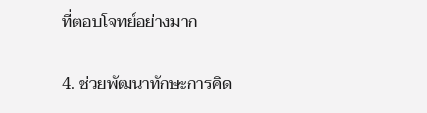ที่ตอบโจทย์อย่างมาก

4. ช่วยพัฒนาทักษะการคิด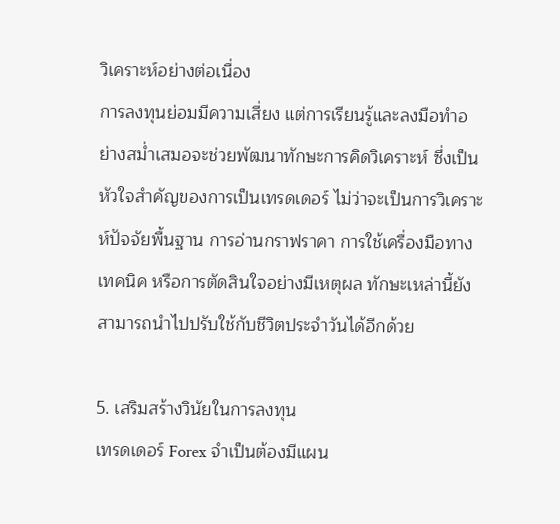วิเคราะห์อย่างต่อเนื่อง
การลงทุนย่อมมีความเสี่ยง แต่การเรียนรู้และลงมือทำอย่างสม่ำเสมอจะช่วยพัฒนาทักษะการคิดวิเคราะห์ ซึ่งเป็นหัวใจสำคัญของการเป็นเทรดเดอร์ ไม่ว่าจะเป็นการวิเคราะห์ปัจจัยพื้นฐาน การอ่านกราฟราคา การใช้เครื่องมือทางเทคนิค หรือการตัดสินใจอย่างมีเหตุผล ทักษะเหล่านี้ยังสามารถนำไปปรับใช้กับชีวิตประจำวันได้อีกด้วย

5. เสริมสร้างวินัยในการลงทุน
เทรดเดอร์ Forex จำเป็นต้องมีแผน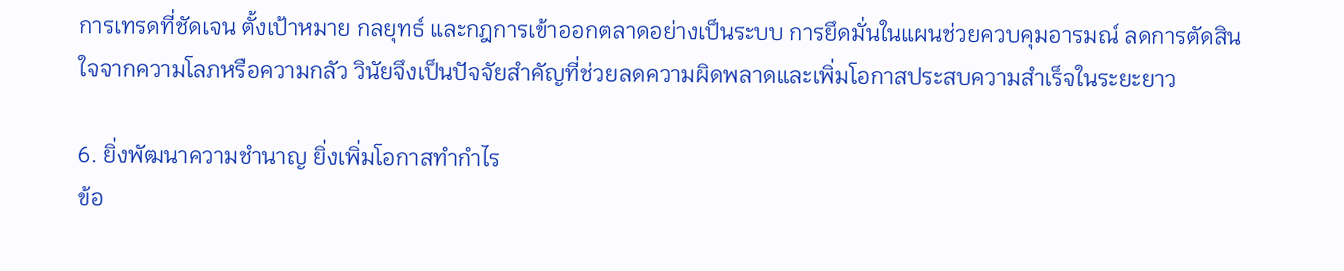การเทรดที่ชัดเจน ตั้งเป้าหมาย กลยุทธ์ และกฎการเข้าออกตลาดอย่างเป็นระบบ การยึดมั่นในแผนช่วยควบคุมอารมณ์ ลดการตัดสินใจจากความโลภหรือความกลัว วินัยจึงเป็นปัจจัยสำคัญที่ช่วยลดความผิดพลาดและเพิ่มโอกาสประสบความสำเร็จในระยะยาว

6. ยิ่งพัฒนาความชำนาญ ยิ่งเพิ่มโอกาสทำกำไร
ข้อ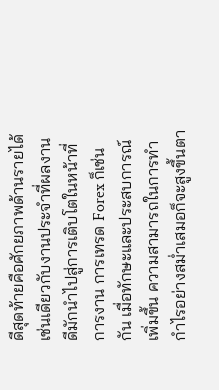ดีสุดท้ายคือศักยภาพด้านรายได้ เช่นเดียวกับงานประจำที่ผลงานดีมักนำไปสู่การเติบโตในหน้าที่การงาน การเทรด Forex ก็เช่นกัน เมื่อทักษะและประสบการณ์เพิ่มขึ้น ความสามารถในการทำกำไรอย่างสม่ำเสมอก็จะสูงขึ้นตา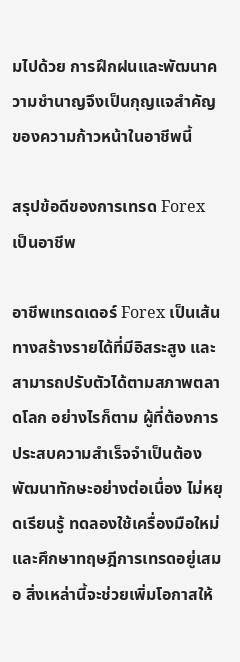มไปด้วย การฝึกฝนและพัฒนาความชำนาญจึงเป็นกุญแจสำคัญของความก้าวหน้าในอาชีพนี้

สรุปข้อดีของการเทรด Forex เป็นอาชีพ

อาชีพเทรดเดอร์ Forex เป็นเส้นทางสร้างรายได้ที่มีอิสระสูง และสามารถปรับตัวได้ตามสภาพตลาดโลก อย่างไรก็ตาม ผู้ที่ต้องการประสบความสำเร็จจำเป็นต้องพัฒนาทักษะอย่างต่อเนื่อง ไม่หยุดเรียนรู้ ทดลองใช้เครื่องมือใหม่ และศึกษาทฤษฎีการเทรดอยู่เสมอ สิ่งเหล่านี้จะช่วยเพิ่มโอกาสให้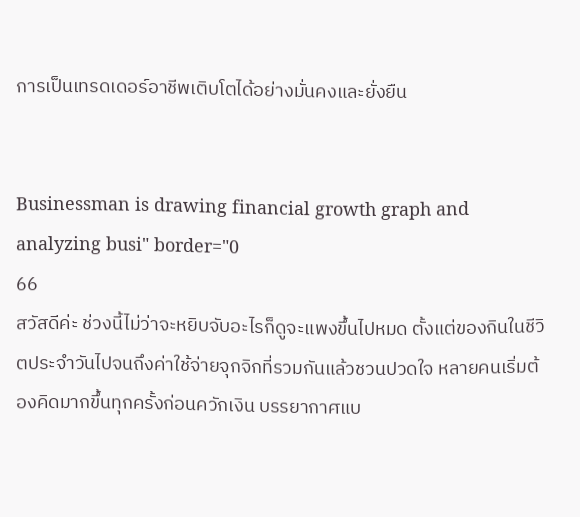การเป็นเทรดเดอร์อาชีพเติบโตได้อย่างมั่นคงและยั่งยืน


Businessman is drawing financial growth graph and analyzing busi" border="0
66
สวัสดีค่ะ ช่วงนี้ไม่ว่าจะหยิบจับอะไรก็ดูจะแพงขึ้นไปหมด ตั้งแต่ของกินในชีวิตประจำวันไปจนถึงค่าใช้จ่ายจุกจิกที่รวมกันแล้วชวนปวดใจ หลายคนเริ่มต้องคิดมากขึ้นทุกครั้งก่อนควักเงิน บรรยากาศแบ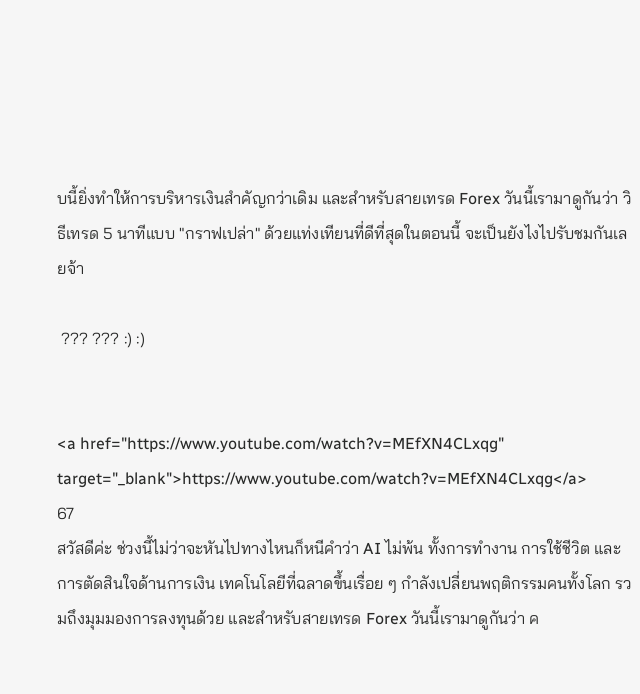บนี้ยิ่งทำให้การบริหารเงินสำคัญกว่าเดิม และสำหรับสายเทรด Forex วันนี้เรามาดูกันว่า วิธีเทรด 5 นาทีแบบ "กราฟเปล่า" ด้วยแท่งเทียนที่ดีที่สุดในตอนนี้ จะเป็นยังไงไปรับชมกันเลยจ้า

 ??? ??? :) :)


<a href="https://www.youtube.com/watch?v=MEfXN4CLxqg" target="_blank">https://www.youtube.com/watch?v=MEfXN4CLxqg</a>
67
สวัสดีค่ะ ช่วงนี้ไม่ว่าจะหันไปทางไหนก็หนีคำว่า AI ไม่พ้น ทั้งการทำงาน การใช้ชีวิต และการตัดสินใจด้านการเงิน เทคโนโลยีที่ฉลาดขึ้นเรื่อย ๆ กำลังเปลี่ยนพฤติกรรมคนทั้งโลก รวมถึงมุมมองการลงทุนด้วย และสำหรับสายเทรด Forex วันนี้เรามาดูกันว่า ค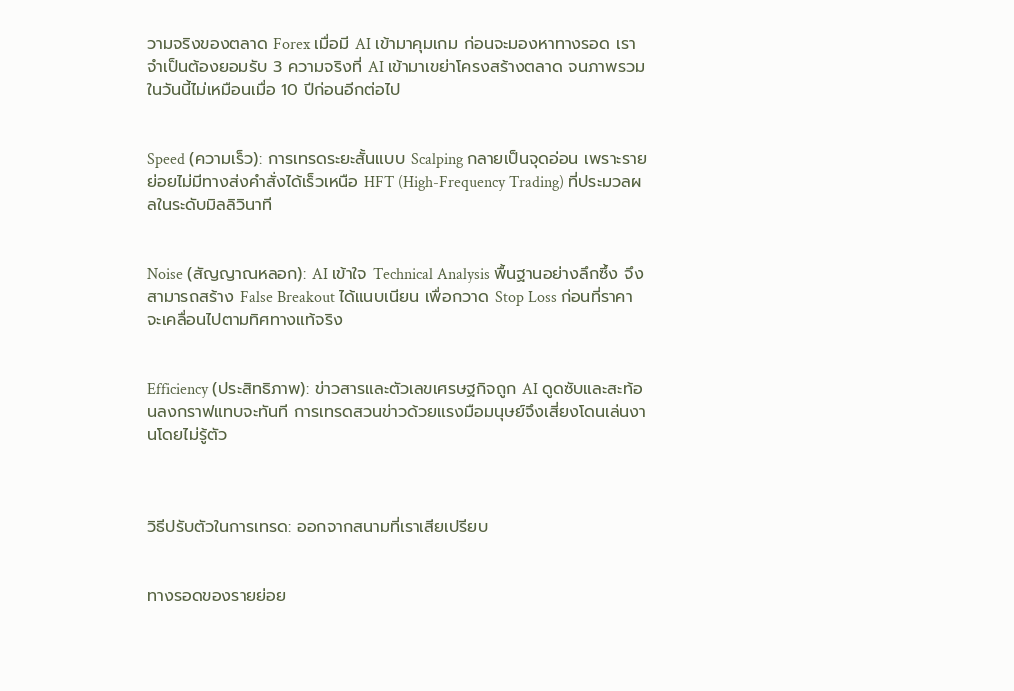วามจริงของตลาด Forex เมื่อมี AI เข้ามาคุมเกม ก่อนจะมองหาทางรอด เราจำเป็นต้องยอมรับ 3 ความจริงที่ AI เข้ามาเขย่าโครงสร้างตลาด จนภาพรวมในวันนี้ไม่เหมือนเมื่อ 10 ปีก่อนอีกต่อไป


Speed (ความเร็ว): การเทรดระยะสั้นแบบ Scalping กลายเป็นจุดอ่อน เพราะรายย่อยไม่มีทางส่งคำสั่งได้เร็วเหนือ HFT (High-Frequency Trading) ที่ประมวลผลในระดับมิลลิวินาที


Noise (สัญญาณหลอก): AI เข้าใจ Technical Analysis พื้นฐานอย่างลึกซึ้ง จึงสามารถสร้าง False Breakout ได้แนบเนียน เพื่อกวาด Stop Loss ก่อนที่ราคาจะเคลื่อนไปตามทิศทางแท้จริง


Efficiency (ประสิทธิภาพ): ข่าวสารและตัวเลขเศรษฐกิจถูก AI ดูดซับและสะท้อนลงกราฟแทบจะทันที การเทรดสวนข่าวด้วยแรงมือมนุษย์จึงเสี่ยงโดนเล่นงานโดยไม่รู้ตัว



วิธีปรับตัวในการเทรด: ออกจากสนามที่เราเสียเปรียบ


ทางรอดของรายย่อย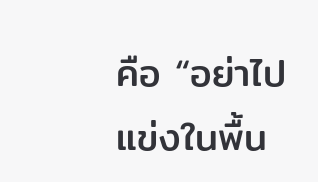คือ “อย่าไปแข่งในพื้น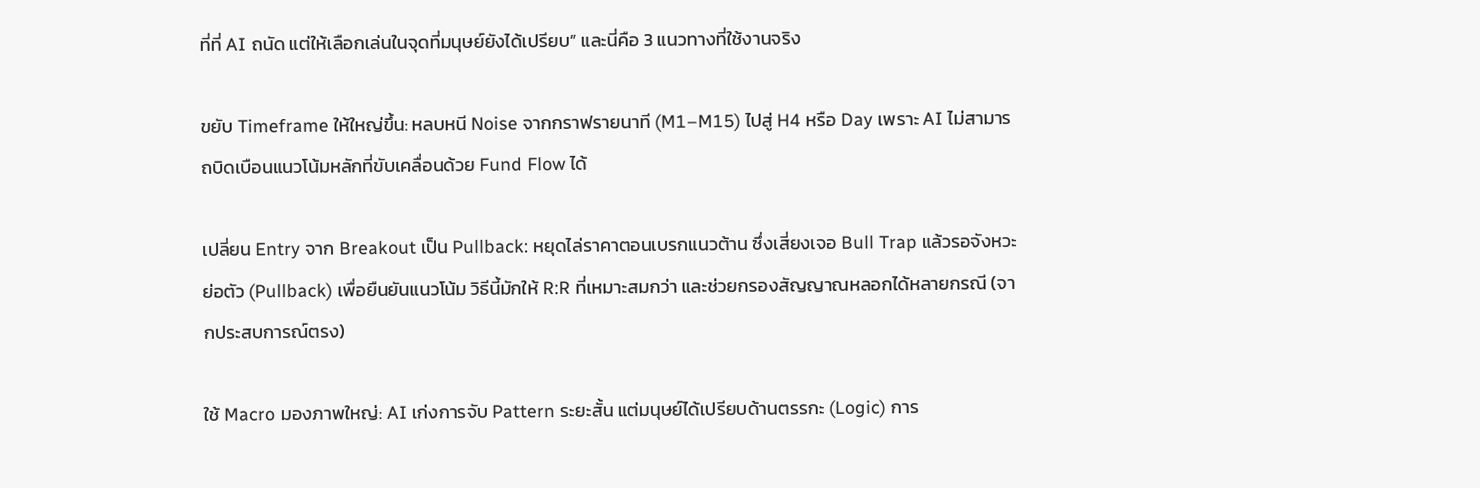ที่ที่ AI ถนัด แต่ให้เลือกเล่นในจุดที่มนุษย์ยังได้เปรียบ” และนี่คือ 3 แนวทางที่ใช้งานจริง

ขยับ Timeframe ให้ใหญ่ขึ้น: หลบหนี Noise จากกราฟรายนาที (M1–M15) ไปสู่ H4 หรือ Day เพราะ AI ไม่สามารถบิดเบือนแนวโน้มหลักที่ขับเคลื่อนด้วย Fund Flow ได้

เปลี่ยน Entry จาก Breakout เป็น Pullback: หยุดไล่ราคาตอนเบรกแนวต้าน ซึ่งเสี่ยงเจอ Bull Trap แล้วรอจังหวะย่อตัว (Pullback) เพื่อยืนยันแนวโน้ม วิธีนี้มักให้ R:R ที่เหมาะสมกว่า และช่วยกรองสัญญาณหลอกได้หลายกรณี (จากประสบการณ์ตรง)

ใช้ Macro มองภาพใหญ่: AI เก่งการจับ Pattern ระยะสั้น แต่มนุษย์ได้เปรียบด้านตรรกะ (Logic) การ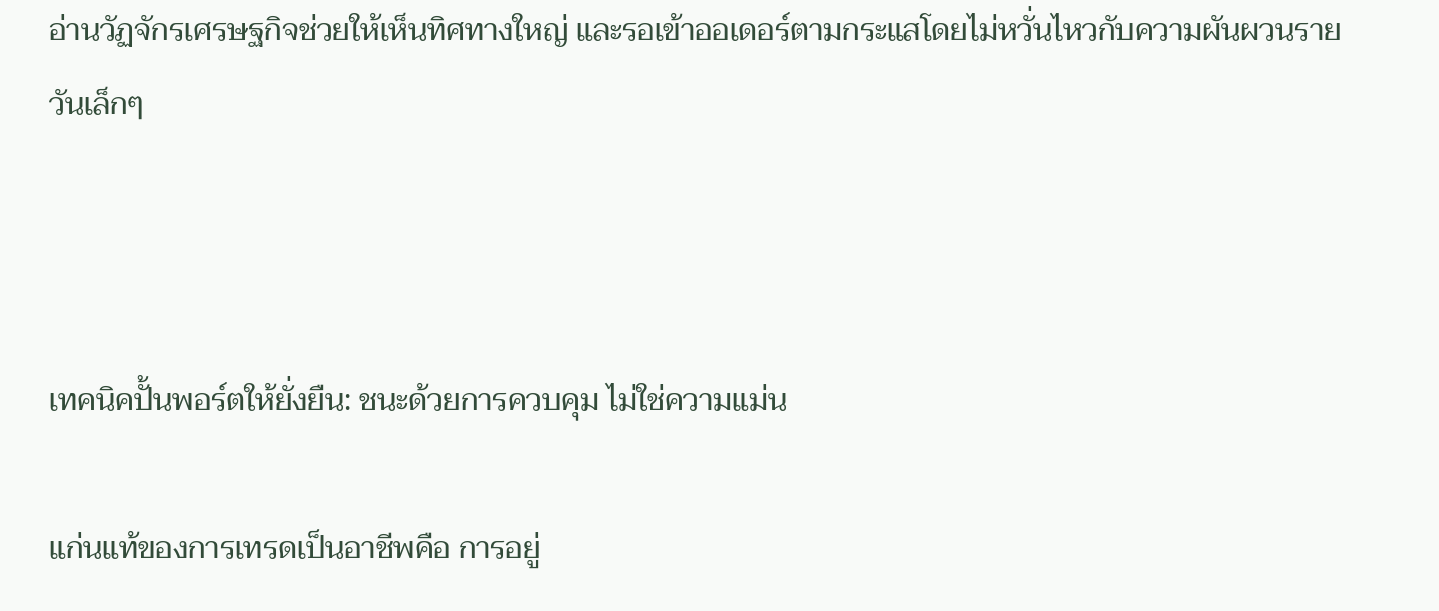อ่านวัฏจักรเศรษฐกิจช่วยให้เห็นทิศทางใหญ่ และรอเข้าออเดอร์ตามกระแสโดยไม่หวั่นไหวกับความผันผวนรายวันเล็กๆ



เทคนิคปั้นพอร์ตให้ยั่งยืน: ชนะด้วยการควบคุม ไม่ใช่ความแม่น

แก่นแท้ของการเทรดเป็นอาชีพคือ การอยู่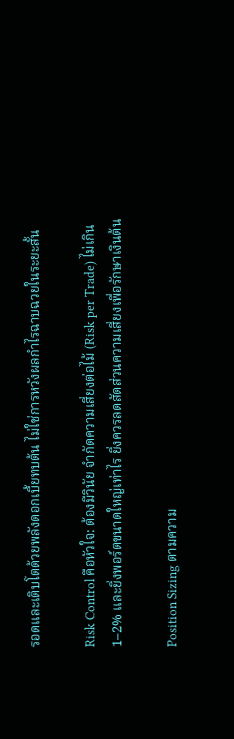รอดและเติบโตด้วยพลังดอกเบี้ยทบต้น ไม่ใช่การหวังผลกำไรฉาบฉวยในระยะสั้น

Risk Control คือหัวใจ: ต้องมีวินัย จำกัดความเสี่ยงต่อไม้ (Risk per Trade) ไม่เกิน 1–2% และยิ่งพอร์ตขนาดใหญ่เท่าไร ยิ่งควรลดสัดส่วนความเสี่ยงเพื่อรักษาเงินต้น

Position Sizing ตามความ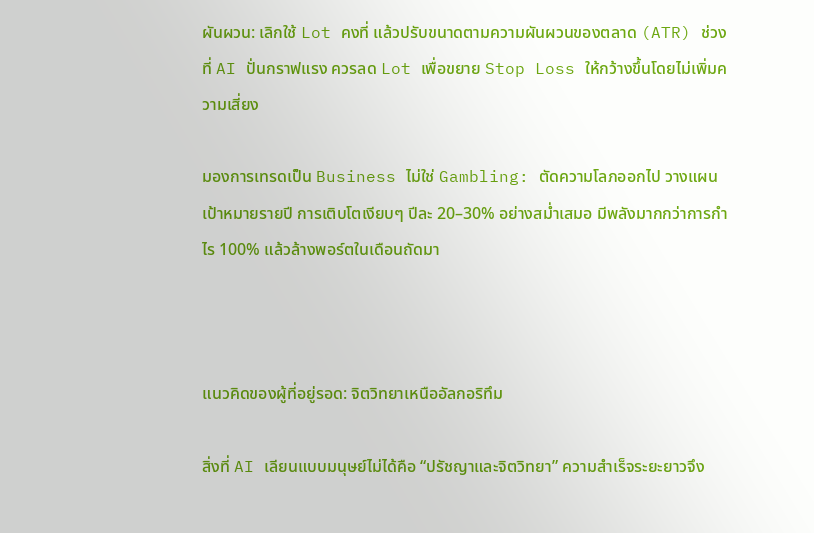ผันผวน: เลิกใช้ Lot คงที่ แล้วปรับขนาดตามความผันผวนของตลาด (ATR) ช่วงที่ AI ปั่นกราฟแรง ควรลด Lot เพื่อขยาย Stop Loss ให้กว้างขึ้นโดยไม่เพิ่มความเสี่ยง

มองการเทรดเป็น Business ไม่ใช่ Gambling: ตัดความโลภออกไป วางแผนเป้าหมายรายปี การเติบโตเงียบๆ ปีละ 20–30% อย่างสม่ำเสมอ มีพลังมากกว่าการกำไร 100% แล้วล้างพอร์ตในเดือนถัดมา



แนวคิดของผู้ที่อยู่รอด: จิตวิทยาเหนืออัลกอริทึม

สิ่งที่ AI เลียนแบบมนุษย์ไม่ได้คือ “ปรัชญาและจิตวิทยา” ความสำเร็จระยะยาวจึง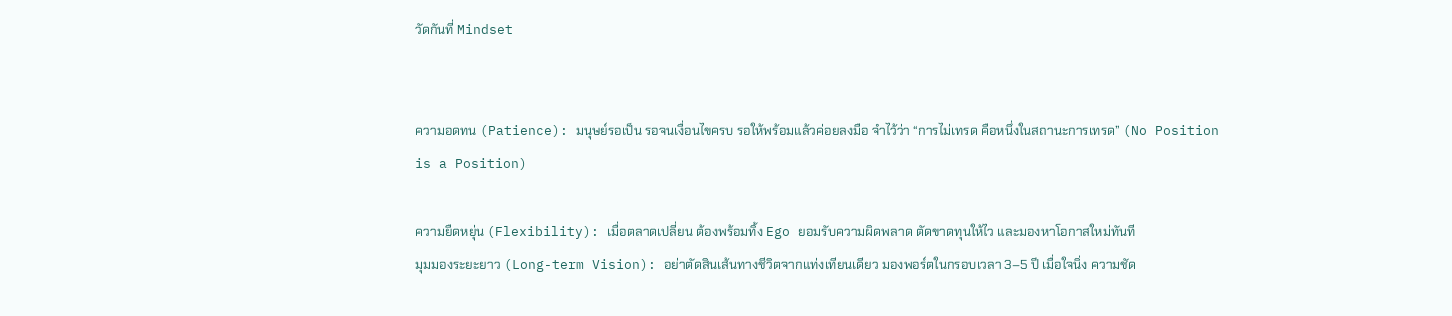วัดกันที่ Mindset


ความอดทน (Patience): มนุษย์รอเป็น รอจนเงื่อนไขครบ รอให้พร้อมแล้วค่อยลงมือ จำไว้ว่า “การไม่เทรด คือหนึ่งในสถานะการเทรด” (No Position is a Position)

ความยืดหยุ่น (Flexibility): เมื่อตลาดเปลี่ยน ต้องพร้อมทิ้ง Ego ยอมรับความผิดพลาด ตัดขาดทุนให้ไว และมองหาโอกาสใหม่ทันที
มุมมองระยะยาว (Long-term Vision): อย่าตัดสินเส้นทางชีวิตจากแท่งเทียนเดียว มองพอร์ตในกรอบเวลา 3–5 ปี เมื่อใจนิ่ง ความชัด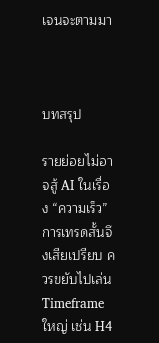เจนจะตามมา



บทสรุป

รายย่อยไม่อาจสู้ AI ในเรื่อง “ความเร็ว” การเทรดสั้นจึงเสียเปรียบ ควรขยับไปเล่น Timeframe ใหญ่ เช่น H4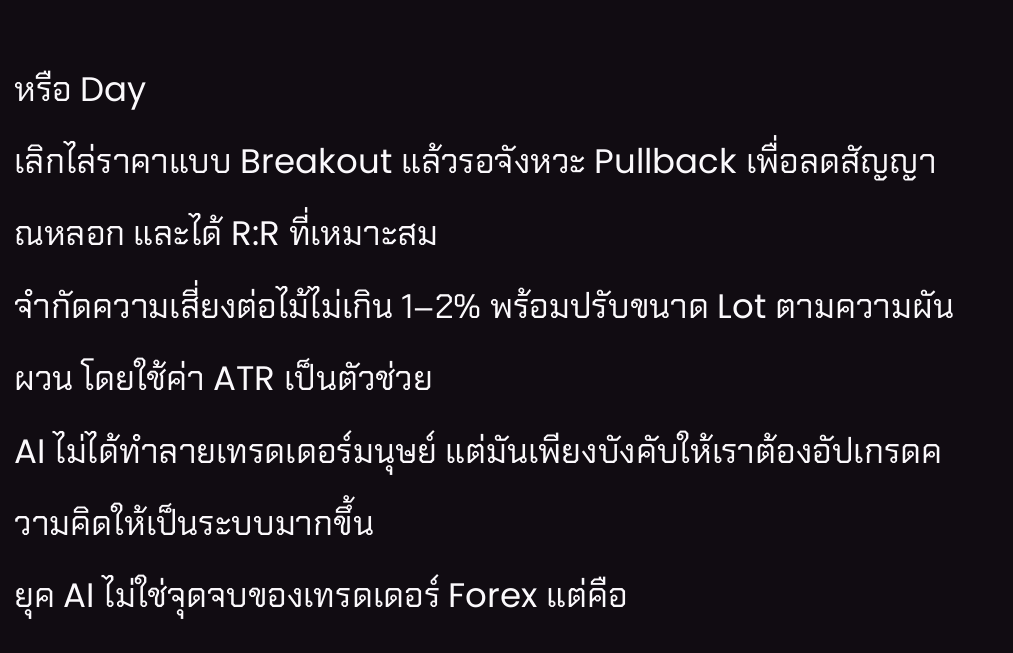หรือ Day
เลิกไล่ราคาแบบ Breakout แล้วรอจังหวะ Pullback เพื่อลดสัญญาณหลอก และได้ R:R ที่เหมาะสม
จำกัดความเสี่ยงต่อไม้ไม่เกิน 1–2% พร้อมปรับขนาด Lot ตามความผันผวน โดยใช้ค่า ATR เป็นตัวช่วย
AI ไม่ได้ทำลายเทรดเดอร์มนุษย์ แต่มันเพียงบังคับให้เราต้องอัปเกรดความคิดให้เป็นระบบมากขึ้น
ยุค AI ไม่ใช่จุดจบของเทรดเดอร์ Forex แต่คือ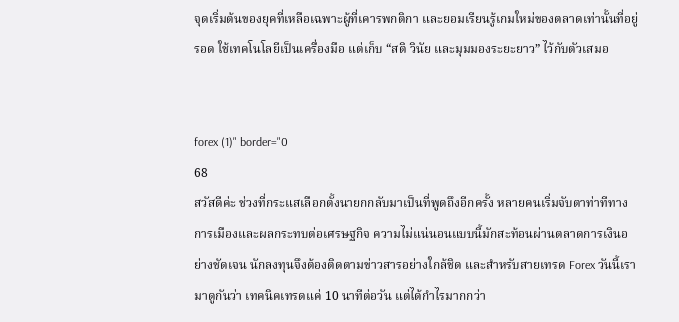จุดเริ่มต้นของยุคที่เหลือเฉพาะผู้ที่เคารพกติกา และยอมเรียนรู้เกมใหม่ของตลาดเท่านั้นที่อยู่รอด ใช้เทคโนโลยีเป็นเครื่องมือ แต่เก็บ “สติ วินัย และมุมมองระยะยาว” ไว้กับตัวเสมอ


forex (1)" border="0
68
สวัสดีค่ะ ช่วงที่กระแสเลือกตั้งนายกกลับมาเป็นที่พูดถึงอีกครั้ง หลายคนเริ่มจับตาท่าทีทางการเมืองและผลกระทบต่อเศรษฐกิจ ความไม่แน่นอนแบบนี้มักสะท้อนผ่านตลาดการเงินอย่างชัดเจน นักลงทุนจึงต้องติดตามข่าวสารอย่างใกล้ชิด และสำหรับสายเทรด Forex วันนี้เรามาดูกันว่า เทคนิคเทรดแค่ 10 นาทีต่อวัน แต่ได้กำไรมากกว่า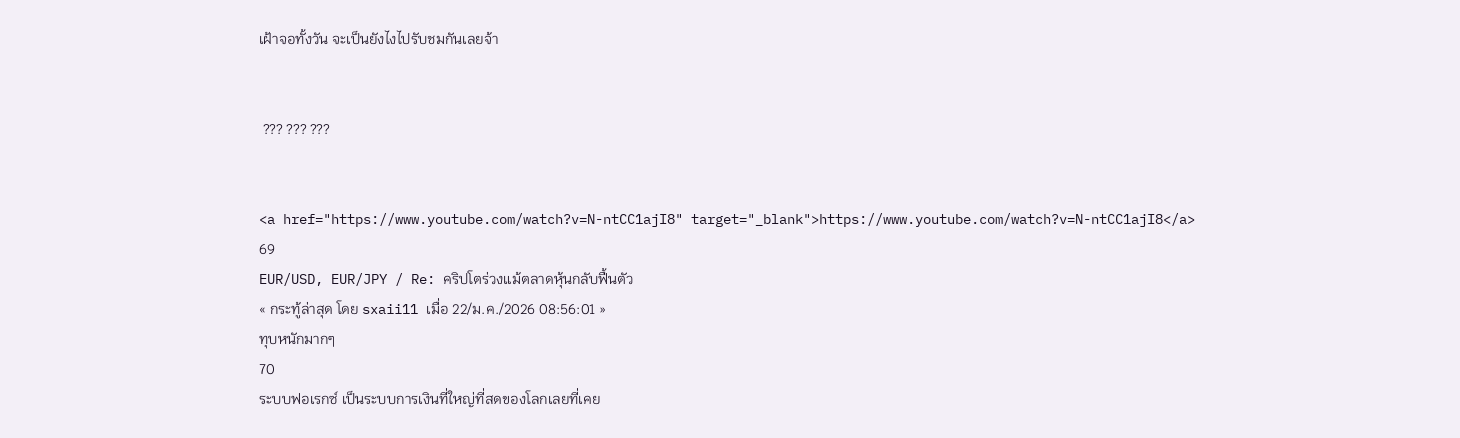เฝ้าจอทั้งวัน จะเป็นยังไงไปรับชมกันเลยจ้า


 ??? ??? ???


<a href="https://www.youtube.com/watch?v=N-ntCC1ajI8" target="_blank">https://www.youtube.com/watch?v=N-ntCC1ajI8</a>
69
EUR/USD, EUR/JPY / Re: คริปโตร่วงแม้ตลาดหุ้นกลับฟื้นตัว
« กระทู้ล่าสุด โดย sxaii11 เมื่อ 22/ม.ค./2026 08:56:01 »
ทุบหนักมากๆ
70
ระบบฟอเรกซ์ เป็นระบบการเงินที่ใหญ่ที่สดของโลกเลยที่เคย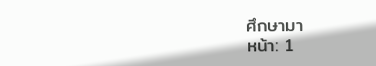ศึกษามา
หน้า: 1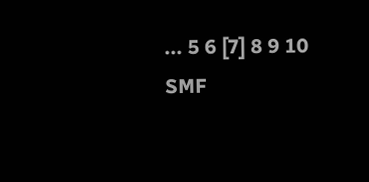... 5 6 [7] 8 9 10
SMF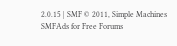2.0.15 | SMF © 2011, Simple Machines
SMFAds for Free Forums